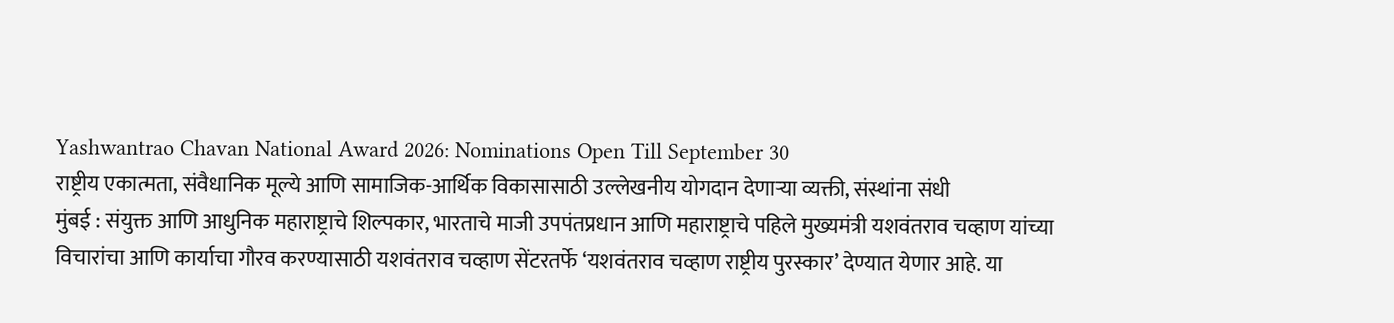Yashwantrao Chavan National Award 2026: Nominations Open Till September 30
राष्ट्रीय एकात्मता, संवैधानिक मूल्ये आणि सामाजिक-आर्थिक विकासासाठी उल्लेखनीय योगदान देणाऱ्या व्यक्ती, संस्थांना संधी
मुंबई : संयुक्त आणि आधुनिक महाराष्ट्राचे शिल्पकार, भारताचे माजी उपपंतप्रधान आणि महाराष्ट्राचे पहिले मुख्यमंत्री यशवंतराव चव्हाण यांच्या विचारांचा आणि कार्याचा गौरव करण्यासाठी यशवंतराव चव्हाण सेंटरतर्फे ‘यशवंतराव चव्हाण राष्ट्रीय पुरस्कार’ देण्यात येणार आहे. या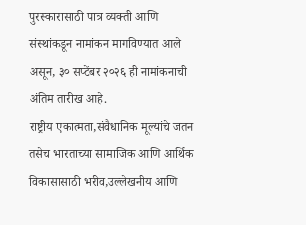पुरस्कारासाठी पात्र व्यक्ती आणि संस्थांकडून नामांकन मागविण्यात आले असून, ३० सप्टेंबर २०२६ ही नामांकनाची अंतिम तारीख आहे.
राष्ट्रीय एकात्मता,संवैधानिक मूल्यांचे जतन तसेच भारताच्या सामाजिक आणि आर्थिक विकासासाठी भरीव,उल्लेखनीय आणि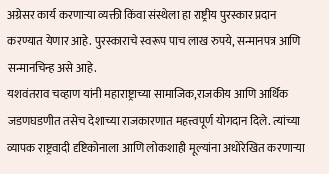अग्रेसर कार्य करणाऱ्या व्यक्ती किंवा संस्थेला हा राष्ट्रीय पुरस्कार प्रदान करण्यात येणार आहे. पुरस्काराचे स्वरूप पाच लाख रुपये, सन्मानपत्र आणि सन्मानचिन्ह असे आहे.
यशवंतराव चव्हाण यांनी महाराष्ट्राच्या सामाजिक,राजकीय आणि आर्थिक जडणघडणीत तसेच देशाच्या राजकारणात महत्त्वपूर्ण योगदान दिले. त्यांच्या व्यापक राष्ट्रवादी दृष्टिकोनाला आणि लोकशाही मूल्यांना अधोरेखित करणाऱ्या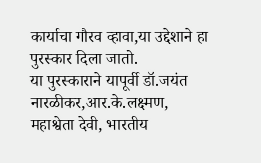कार्याचा गौरव व्हावा,या उद्देशाने हा पुरस्कार दिला जातो.
या पुरस्काराने यापूर्वी डॉ.जयंत नारळीकर,आर.के.लक्ष्मण, महाश्वेता देवी, भारतीय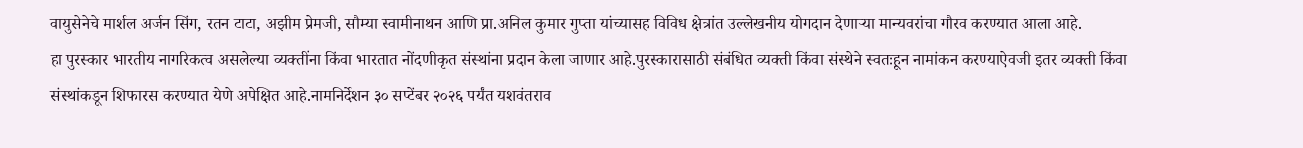वायुसेनेचे मार्शल अर्जन सिंग, रतन टाटा, अझीम प्रेमजी, सौम्या स्वामीनाथन आणि प्रा.अनिल कुमार गुप्ता यांच्यासह विविध क्षेत्रांत उल्लेखनीय योगदान देणाऱ्या मान्यवरांचा गौरव करण्यात आला आहे.
हा पुरस्कार भारतीय नागरिकत्व असलेल्या व्यक्तींना किंवा भारतात नोंदणीकृत संस्थांना प्रदान केला जाणार आहे.पुरस्कारासाठी संबंधित व्यक्ती किंवा संस्थेने स्वतःहून नामांकन करण्याऐवजी इतर व्यक्ती किंवा संस्थांकडून शिफारस करण्यात येणे अपेक्षित आहे.नामनिर्देशन ३० सप्टेंबर २०२६ पर्यंत यशवंतराव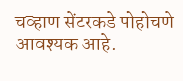चव्हाण सेंटरकडे पोहोचणे आवश्यक आहे.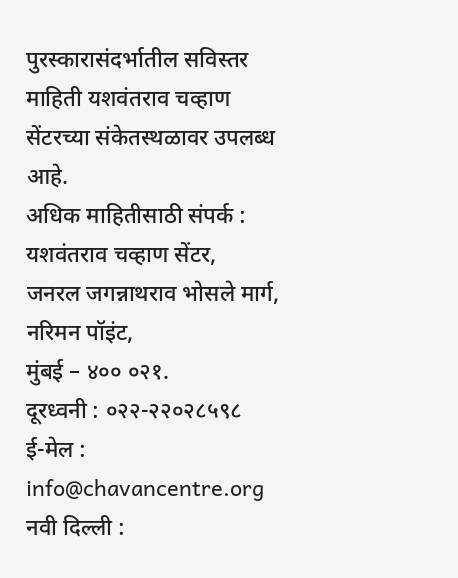पुरस्कारासंदर्भातील सविस्तर माहिती यशवंतराव चव्हाण सेंटरच्या संकेतस्थळावर उपलब्ध आहे.
अधिक माहितीसाठी संपर्क :
यशवंतराव चव्हाण सेंटर,
जनरल जगन्नाथराव भोसले मार्ग, नरिमन पॉइंट,
मुंबई – ४०० ०२१.
दूरध्वनी : ०२२-२२०२८५९८
ई-मेल : info@chavancentre.org
नवी दिल्ली :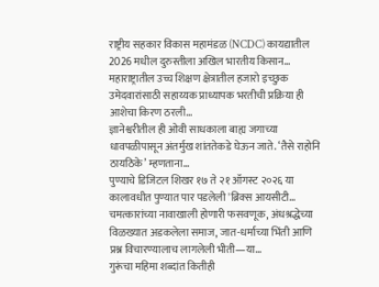राष्ट्रीय सहकार विकास महामंडळ (NCDC) कायद्यातील 2026 मधील दुरुस्तीला अखिल भारतीय किसान…
महाराष्ट्रातील उच्च शिक्षण क्षेत्रातील हजारो इच्छुक उमेदवारांसाठी सहाय्यक प्राध्यापक भरतीची प्रक्रिया ही आशेचा किरण ठरली…
ज्ञानेश्वरीतील ही ओवी साधकाला बाह्य जगाच्या धावपळीपासून अंतर्मुख शांततेकडे घेऊन जाते. ‘तैसे राहोनि ठायठिके’ म्हणताना…
पुण्याचे डिजिटल शिखर १७ ते २१ ऑगस्ट २०२६ या कालावधीत पुण्यात पार पडलेली 'ब्रिक्स आयसीटी…
चमत्कारांच्या नावाखाली होणारी फसवणूक, अंधश्रद्धेच्या विळख्यात अडकलेला समाज, जात-धर्माच्या भिंती आणि प्रश्न विचारण्यालाच लागलेली भीती—या…
गुरूंचा महिमा शब्दांत कितीही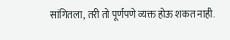सांगितला, तरी तो पूर्णपणे व्यक्त होऊ शकत नाही.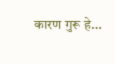कारण गुरू हे…